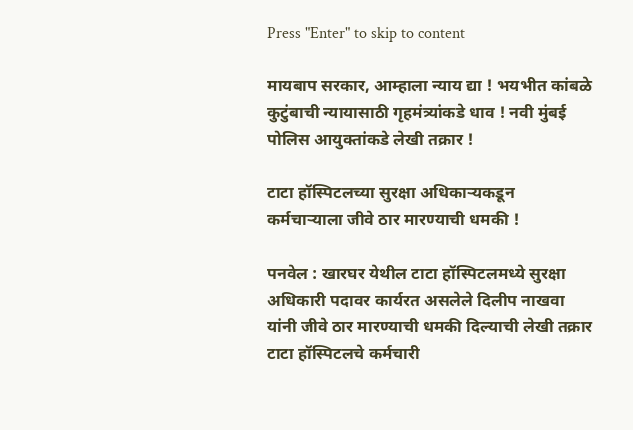Press "Enter" to skip to content

मायबाप सरकार, आम्हाला न्याय द्या ! भयभीत कांबळे कुटुंबाची न्यायासाठी गृहमंत्र्यांकडे धाव ! नवी मुंबई पोलिस आयुक्तांकडे लेखी तक्रार !

टाटा हॉस्पिटलच्या सुरक्षा अधिकार्‍यकडून
कर्मचार्‍याला जीवे ठार मारण्याची धमकी !

पनवेल : खारघर येथील टाटा हॉस्पिटलमध्ये सुरक्षा अधिकारी पदावर कार्यरत असलेले दिलीप नाखवा यांनी जीवे ठार मारण्याची धमकी दिल्याची लेखी तक्रार टाटा हॉस्पिटलचे कर्मचारी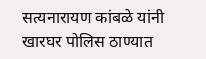सत्यनारायण कांबळे यांनी खारघर पोलिस ठाण्यात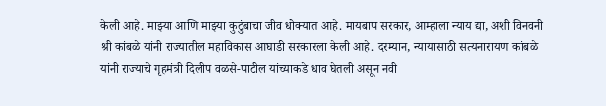केली आहे. माझ्या आणि माझ्या कुटुंबाचा जीव धोक्यात आहे. मायबाप सरकार, आम्हाला न्याय द्या, अशी विनवनी श्री कांबळे यांनी राज्यातील महाविकास आघाडी सरकारला केली आहे. दरम्यान, न्यायासाठी सत्यनारायण कांबळे यांनी राज्याचे गृहमंत्री दिलीप वळसे-पाटील यांच्याकडे धाव घेतली असून नवी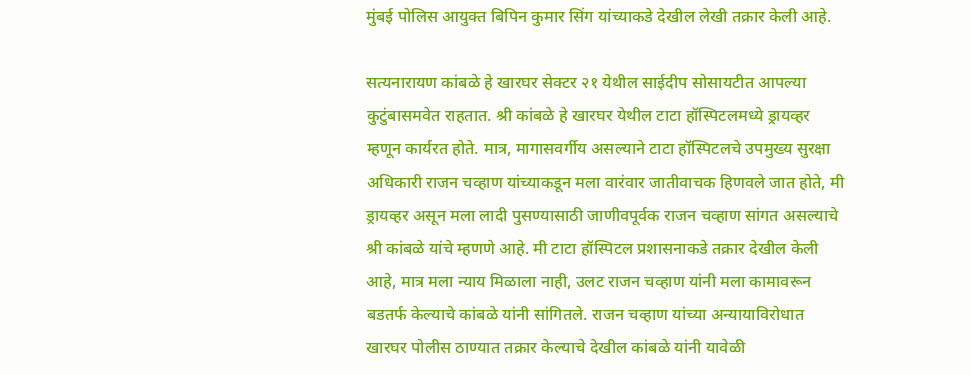मुंबई पोलिस आयुक्त बिपिन कुमार सिंग यांच्याकडे देखील लेखी तक्रार केली आहे.

सत्यनारायण कांबळे हे खारघर सेक्टर २१ येथील साईदीप सोसायटीत आपल्या कुटुंबासमवेत राहतात. श्री कांबळे हे खारघर येथील टाटा हॉस्पिटलमध्ये ड्रायव्हर म्हणून कार्यरत होते. मात्र, मागासवर्गीय असल्याने टाटा हॉस्पिटलचे उपमुख्य सुरक्षा अधिकारी राजन चव्हाण यांच्याकडून मला वारंवार जातीवाचक हिणवले जात होते, मी ड्रायव्हर असून मला लादी पुसण्यासाठी जाणीवपूर्वक राजन चव्हाण सांगत असल्याचे श्री कांबळे यांचे म्हणणे आहे. मी टाटा हॉस्पिटल प्रशासनाकडे तक्रार देखील केली आहे, मात्र मला न्याय मिळाला नाही, उलट राजन चव्हाण यांनी मला कामावरून बडतर्फ केल्याचे कांबळे यांनी सांगितले. राजन चव्हाण यांच्या अन्यायाविरोधात खारघर पोलीस ठाण्यात तक्रार केल्याचे देखील कांबळे यांनी यावेळी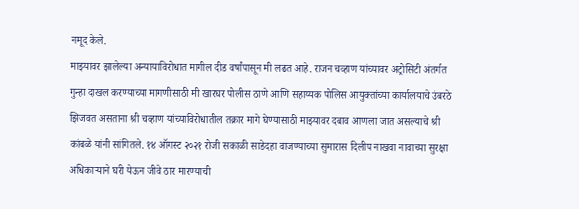नमूद केले.
माझ्यावर झालेल्या अन्यायाविरोधात मागील दीड वर्षांपासून मी लढत आहे. राजन चव्हाण यांच्यावर अट्रोसिटी अंतर्गत गुन्हा दाखल करण्याच्या मागणीसाठी मी खारघर पोलीस ठाणे आणि सहाय्यक पोलिस आयुक्तांच्या कार्यालयाचे उंबरठे झिजवत असताना श्री चव्हाण यांच्याविरोधातील तक्रार मागे घेण्यासाठी माझ्यावर दबाव आणला जात असल्याचे श्री कांबळे यांनी सांगितले. १४ ऑगस्ट २०२१ रोजी सकाळी साडेदहा वाजण्याच्या सुमारास दिलीप नाखवा नावाच्या सुरक्षा अधिकाऱ्याने घरी येऊन जीवे ठार मारण्याची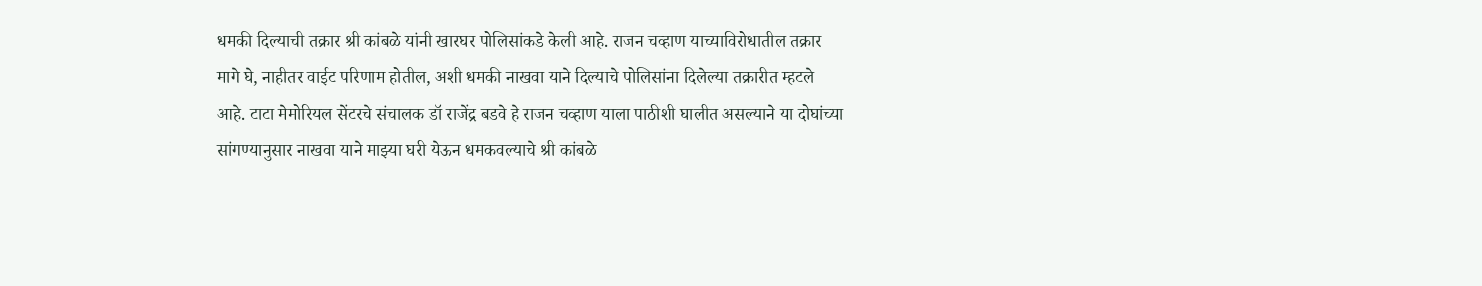धमकी दिल्याची तक्रार श्री कांबळे यांनी खारघर पोलिसांकडे केली आहे. राजन चव्हाण याच्याविरोधातील तक्रार मागे घे, नाहीतर वाईट परिणाम होतील, अशी धमकी नाखवा याने दिल्याचे पोलिसांना दिलेल्या तक्रारीत म्हटले आहे. टाटा मेमोरियल सेंटरचे संचालक डॉ राजेंद्र बडवे हे राजन चव्हाण याला पाठीशी घालीत असल्याने या दोघांच्या सांगण्यानुसार नाखवा याने माझ्या घरी येऊन धमकवल्याचे श्री कांबळे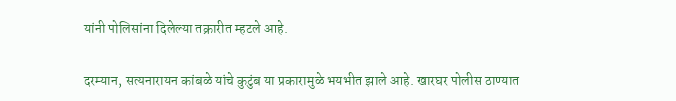यांनी पोलिसांना दिलेल्या तक्रारीत म्हटले आहे.

दरम्यान, सत्यनारायन कांबळे यांचे कुटुंब या प्रकारामुळे भयभीत झाले आहे. खारघर पोलीस ठाण्यात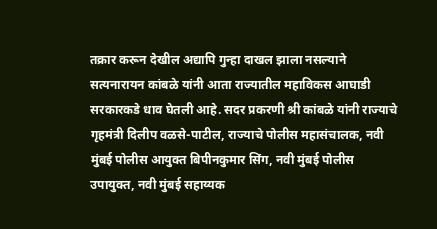तक्रार करून देखील अद्यापि गुन्हा दाखल झाला नसल्याने सत्यनारायन कांबळे यांनी आता राज्यातील महाविकस आघाडी सरकारकडे धाव घेतली आहे. सदर प्रकरणी श्री कांबळे यांनी राज्याचे गृहमंत्री दिलीप वळसे-पाटील, राज्याचे पोलीस महासंचालक, नवी मुंबई पोलीस आयुक्त बिपीनकुमार सिंग, नवी मुंबई पोलीस उपायुक्त, नवी मुंबई सहाय्यक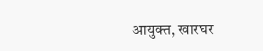आयुक्त, खारघर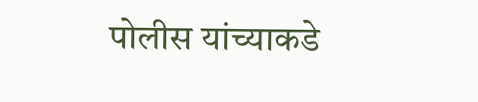पोलीस यांच्याकडे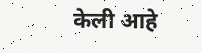केली आहे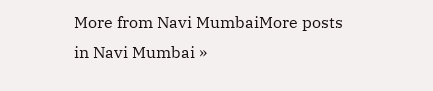More from Navi MumbaiMore posts in Navi Mumbai »